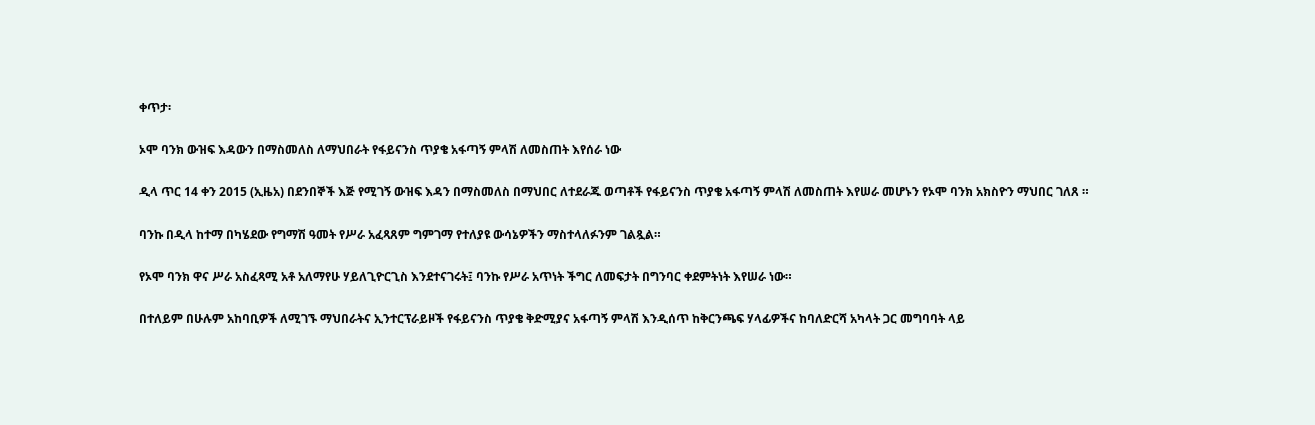ቀጥታ፡

ኦሞ ባንክ ውዝፍ እዳውን በማስመለስ ለማህበራት የፋይናንስ ጥያቄ አፋጣኝ ምላሽ ለመስጠት እየሰራ ነው

ዲላ ጥር 14 ቀን 2015 (ኢዜአ) በደንበኞች እጅ የሚገኝ ውዝፍ እዳን በማስመለስ በማህበር ለተደራጁ ወጣቶች የፋይናንስ ጥያቄ አፋጣኝ ምላሽ ለመስጠት እየሠራ መሆኑን የኦሞ ባንክ አክስዮን ማህበር ገለጸ ።

ባንኩ በዲላ ከተማ በካሄደው የግማሽ ዓመት የሥራ አፈጻጸም ግምገማ የተለያዩ ውሳኔዎችን ማስተላለፉንም ገልጿል።

የኦሞ ባንክ ዋና ሥራ አስፈጻሚ አቶ አለማየሁ ሃይለጊዮርጊስ እንደተናገሩት፤ ባንኩ የሥራ አጥነት ችግር ለመፍታት በግንባር ቀደምትነት እየሠራ ነው።

በተለይም በሁሉም አከባቢዎች ለሚገኙ ማህበራትና ኢንተርፕራይዞች የፋይናንስ ጥያቄ ቅድሚያና አፋጣኝ ምላሽ እንዲሰጥ ከቅርንጫፍ ሃላፊዎችና ከባለድርሻ አካላት ጋር መግባባት ላይ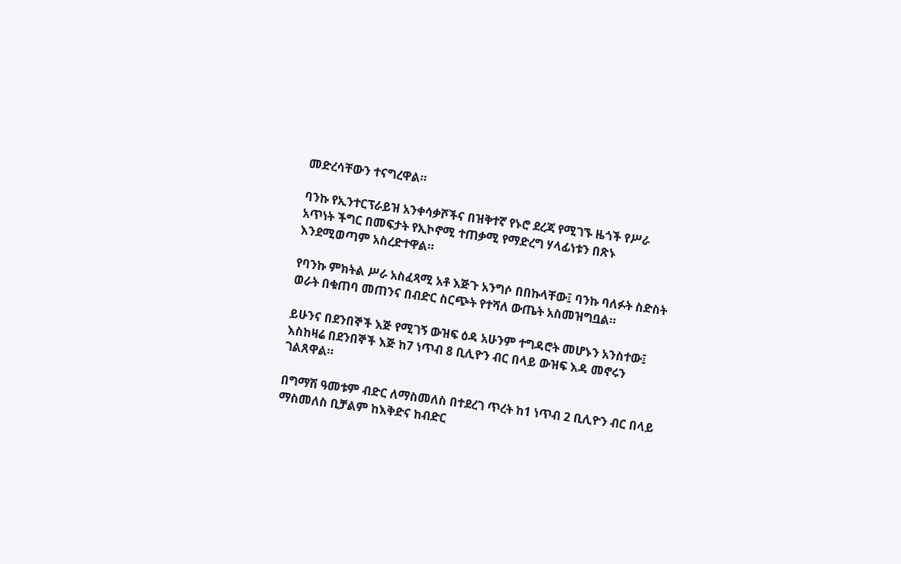መድረሳቸውን ተናግረዋል።

ባንኩ የኢንተርፕራይዝ አንቀሳቃሾችና በዝቅተኛ የኑሮ ደረጃ የሚገኙ ዜጎች የሥራ አጥነት ችግር በመፍታት የኢኮኖሚ ተጠቃሚ የማድረግ ሃላፊነቱን በጽኑ እንደሚወጣም አስረድተዋል።

የባንኩ ምክትል ሥራ አስፈጻሚ አቶ እጅጉ አንግሶ በበኩላቸው፤ ባንኩ ባለፉት ስድስት ወራት በቁጠባ መጠንና በብድር ስርጭት የተሻለ ውጤት አስመዝግቧል።

ይሁንና በደንበኞች እጅ የሚገኝ ውዝፍ ዕዳ አሁንም ተግዳሮት መሆኑን አንስተው፤ እስከዛሬ በደንበኞች እጅ ከ7 ነጥብ 8 ቢሊዮን ብር በላይ ውዝፍ እዳ መኖሩን ገልጸዋል።

በግማሽ ዓመቱም ብድር ለማስመለስ በተደረገ ጥረት ከ1 ነጥብ 2 ቢሊዮን ብር በላይ ማስመለስ ቢቻልም ከእቅድና ከብድር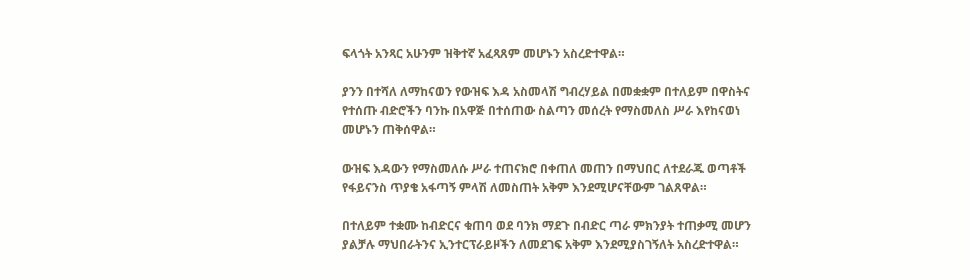ፍላጎት አንጻር አሁንም ዝቅተኛ አፈጻጸም መሆኑን አስረድተዋል።

ያንን በተሻለ ለማከናወን የውዝፍ እዳ አስመላሽ ግብረሃይል በመቋቋም በተለይም በዋስትና የተሰጡ ብድሮችን ባንኩ በአዋጅ በተሰጠው ስልጣን መሰረት የማስመለስ ሥራ እየከናወነ መሆኑን ጠቅሰዋል።

ውዝፍ እዳውን የማስመለሱ ሥራ ተጠናክሮ በቀጠለ መጠን በማህበር ለተደራጁ ወጣቶች የፋይናንስ ጥያቄ አፋጣኝ ምላሽ ለመስጠት አቅም እንደሚሆናቸውም ገልጸዋል።

በተለይም ተቋሙ ከብድርና ቁጠባ ወደ ባንክ ማደጉ በብድር ጣራ ምክንያት ተጠቃሚ መሆን ያልቻሉ ማህበራትንና ኢንተርፕራይዞችን ለመደገፍ አቅም እንደሚያስገኝለት አስረድተዋል።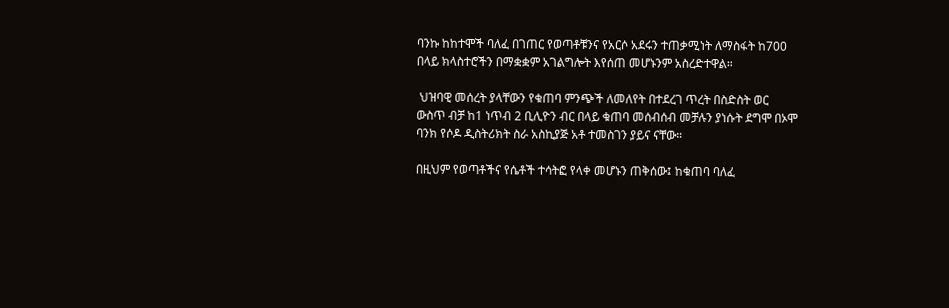ባንኩ ከከተሞች ባለፈ በገጠር የወጣቶቹንና የአርሶ አደሩን ተጠቃሚነት ለማስፋት ከ700 በላይ ክላስተሮችን በማቋቋም አገልግሎት እየሰጠ መሆኑንም አስረድተዋል።

 ህዝባዊ መሰረት ያላቸውን የቁጠባ ምንጭች ለመለየት በተደረገ ጥረት በስድስት ወር ውስጥ ብቻ ከ1 ነጥብ 2 ቢሊዮን ብር በላይ ቁጠባ መሰብሰብ መቻሉን ያነሱት ደግሞ በኦሞ ባንክ የሶዶ ዲስትሪክት ስራ አስኪያጅ አቶ ተመስገን ያይና ናቸው።

በዚህም የወጣቶችና የሴቶች ተሳትፎ የላቀ መሆኑን ጠቅሰው፤ ከቁጠባ ባለፈ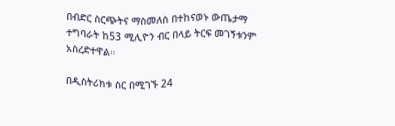በብድር ስርጭትና ማስመለስ በተከናወኑ ውጤታማ ተግባራት ከ53 ሚሊዮን ብር በላይ ትርፍ መገኝቱንም አስረድተዋል።

በዲስትሪክቱ ስር በሚገኙ 24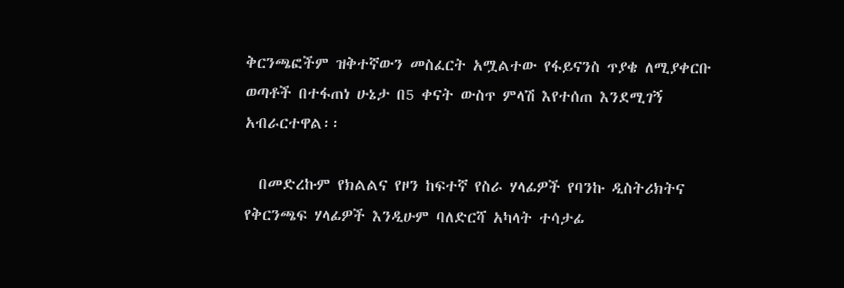ቅርንጫፎችም ዝቅተኛውን መስፈርት አሟልተው የፋይናንስ ጥያቄ ለሚያቀርቡ ወጣቶች በተፋጠነ ሁኔታ በ5 ቀናት ውስጥ ምላሽ እየተሰጠ እንደሚገኝ አብራርተዋል፡፡

  በመድረኩም የክልልና የዞን ከፍተኛ የስራ ሃላፊዎች የባንኩ ዲስትሪክትና የቅርንጫፍ ሃላፊዎች እንዲሁም ባለድርሻ አካላት ተሳታፊ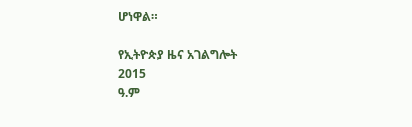ሆነዋል።

የኢትዮጵያ ዜና አገልግሎት
2015
ዓ.ም